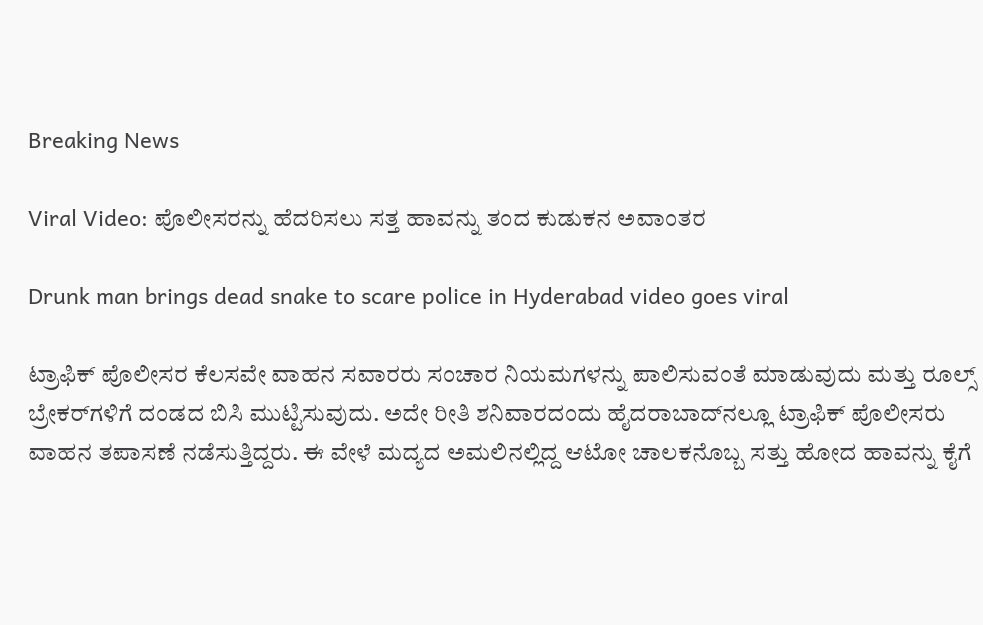Breaking News

Viral Video: ಪೊಲೀಸರನ್ನು ಹೆದರಿಸಲು ಸತ್ತ ಹಾವನ್ನು ತಂದ ಕುಡುಕನ ಅವಾಂತರ

Drunk man brings dead snake to scare police in Hyderabad video goes viral

ಟ್ರಾಫಿಕ್‌ ಪೊಲೀಸರ ಕೆಲಸವೇ ವಾಹನ ಸವಾರರು ಸಂಚಾರ ನಿಯಮಗಳನ್ನು ಪಾಲಿಸುವಂತೆ ಮಾಡುವುದು ಮತ್ತು ರೂಲ್ಸ್‌ ಬ್ರೇಕರ್‌ಗಳಿಗೆ ದಂಡದ ಬಿಸಿ ಮುಟ್ಟಿಸುವುದು. ಅದೇ ರೀತಿ ಶನಿವಾರದಂದು ಹೈದರಾಬಾದ್‌ನಲ್ಲೂ ಟ್ರಾಫಿಕ್‌ ಪೊಲೀಸರು ವಾಹನ ತಪಾಸಣೆ ನಡೆಸುತ್ತಿದ್ದರು. ಈ ವೇಳೆ ಮದ್ಯದ ಅಮಲಿನಲ್ಲಿದ್ದ ಆಟೋ ಚಾಲಕನೊಬ್ಬ ಸತ್ತು ಹೋದ ಹಾವನ್ನು ಕೈಗೆ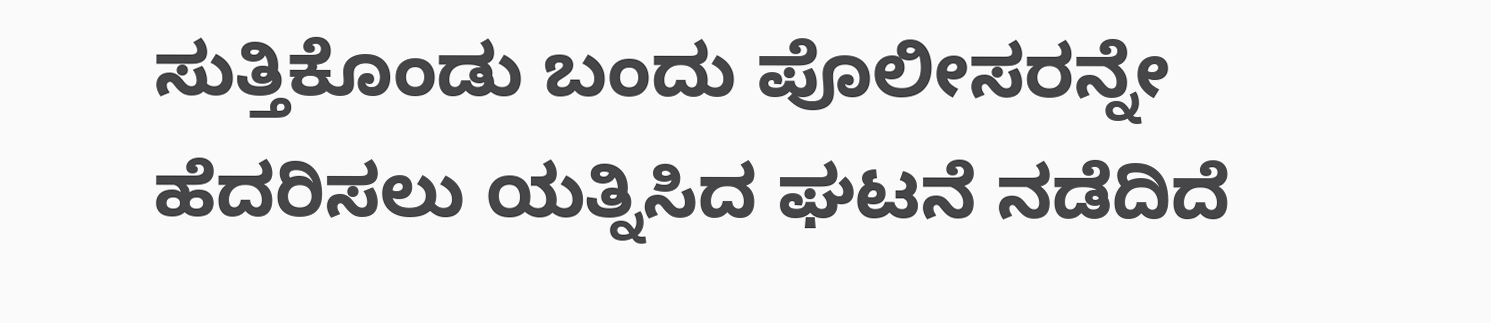ಸುತ್ತಿಕೊಂಡು ಬಂದು ಪೊಲೀಸರನ್ನೇ ಹೆದರಿಸಲು ಯತ್ನಿಸಿದ ಘಟನೆ ನಡೆದಿದೆ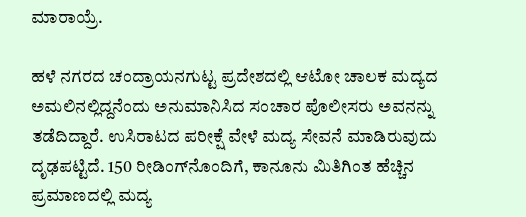ಮಾರಾಯ್ರೆ.

ಹಳೆ ನಗರದ ಚಂದ್ರಾಯನಗುಟ್ಟ ಪ್ರದೇಶದಲ್ಲಿ ಆಟೋ ಚಾಲಕ ಮದ್ಯದ ಅಮಲಿನಲ್ಲಿದ್ದನೆಂದು ಅನುಮಾನಿಸಿದ ಸಂಚಾರ ಪೊಲೀಸರು ಅವನನ್ನು ತಡೆದಿದ್ದಾರೆ. ಉಸಿರಾಟದ ಪರೀಕ್ಷೆ ವೇಳೆ ಮದ್ಯ ಸೇವನೆ ಮಾಡಿರುವುದು ದೃಢಪಟ್ಟಿದೆ. 150 ರೀಡಿಂಗ್‌ನೊಂದಿಗೆ, ಕಾನೂನು ಮಿತಿಗಿಂತ ಹೆಚ್ಚಿನ ಪ್ರಮಾಣದಲ್ಲಿ ಮದ್ಯ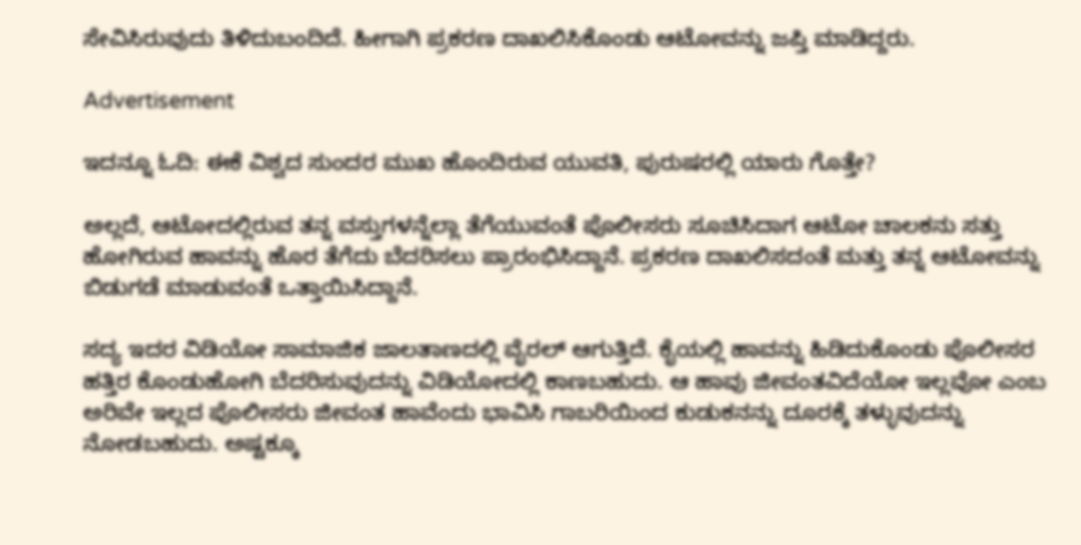ಸೇವಿಸಿರುವುದು ತಿಳಿದುಬಂದಿದೆ. ಹೀಗಾಗಿ ಪ್ರಕರಣ ದಾಖಲಿಸಿಕೊಂಡು ಆಟೋವನ್ನು ಜಪ್ತಿ ಮಾಡಿದ್ದರು.

Advertisement

ಇದನ್ನೂ ಓದಿ: ಈಕೆ ವಿಶ್ವದ ಸುಂದರ ಮುಖ ಹೊಂದಿರುವ ಯುವತಿ, ಪುರುಷರಲ್ಲಿ ಯಾರು ಗೊತ್ತೇ?

ಅಲ್ಲದೆ, ಆಟೋದಲ್ಲಿರುವ ತನ್ನ ವಸ್ತುಗಳನ್ನೆಲ್ಲಾ ತೆಗೆಯುವಂತೆ ಪೊಲೀಸರು ಸೂಚಿಸಿದಾಗ ಆಟೋ ಚಾಲಕನು ಸತ್ತು ಹೋಗಿರುವ ಹಾವನ್ನು ಹೊರ ತೆಗೆದು ಬೆದರಿಸಲು ಪ್ರಾರಂಭಿಸಿದ್ದಾನೆ. ಪ್ರಕರಣ ದಾಖಲಿಸದಂತೆ ಮತ್ತು ತನ್ನ ಆಟೋವನ್ನು ಬಿಡುಗಡೆ ಮಾಡುವಂತೆ ಒತ್ತಾಯಿಸಿದ್ದಾನೆ.

ಸದ್ಯ ಇದರ ವಿಡಿಯೋ ಸಾಮಾಜಿಕ ಜಾಲತಾಣದಲ್ಲಿ ವೈರಲ್‌ ಆಗುತ್ತಿದೆ. ಕೈಯಲ್ಲಿ ಹಾವನ್ನು ಹಿಡಿದುಕೊಂಡು ಪೊಲೀಸರ ಹತ್ತಿರ ಕೊಂಡುಹೋಗಿ ಬೆದರಿಸುವುದನ್ನು ವಿಡಿಯೋದಲ್ಲಿ ಕಾಣಬಹುದು. ಆ ಹಾವು ಜೀವಂತವಿದೆಯೋ ಇಲ್ಲವೋ ಎಂಬ ಅರಿವೇ ಇಲ್ಲದ ಪೊಲೀಸರು ಜೀವಂತ ಹಾವೆಂದು ಭಾವಿಸಿ ಗಾಬರಿಯಿಂದ ಕುಡುಕನನ್ನು ದೂರಕ್ಕೆ ತಳ್ಳುವುದನ್ನು ನೋಡಬಹುದು. ಅಷ್ಟಕ್ಕೂ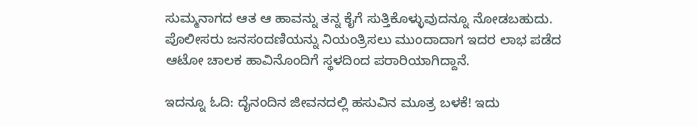ಸುಮ್ಮನಾಗದ ಆತ ಆ ಹಾವನ್ನು ತನ್ನ ಕೈಗೆ ಸುತ್ತಿಕೊಳ್ಳುವುದನ್ನೂ ನೋಡಬಹುದು. ಪೊಲೀಸರು ಜನಸಂದಣಿಯನ್ನು ನಿಯಂತ್ರಿಸಲು ಮುಂದಾದಾಗ ಇದರ ಲಾಭ ಪಡೆದ ಆಟೋ ಚಾಲಕ ಹಾವಿನೊಂದಿಗೆ ಸ್ಥಳದಿಂದ ಪರಾರಿಯಾಗಿದ್ದಾನೆ.

ಇದನ್ನೂ ಓದಿ: ದೈನಂದಿನ ಜೀವನದಲ್ಲಿ ಹಸುವಿನ ಮೂತ್ರ ಬಳಕೆ! ಇದು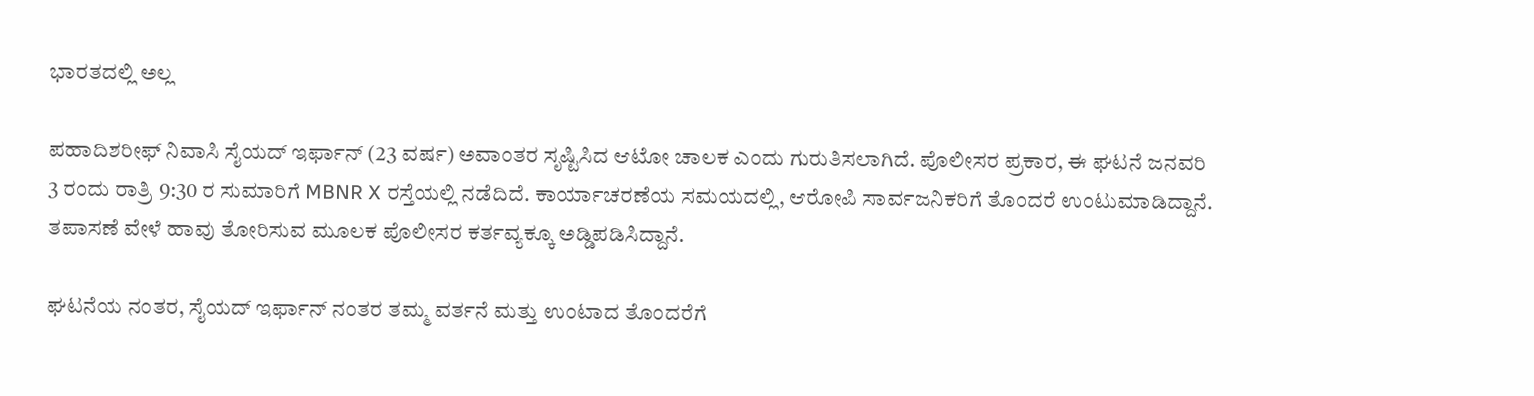ಭಾರತದಲ್ಲಿ ಅಲ್ಲ

ಪಹಾದಿಶರೀಫ್ ನಿವಾಸಿ ಸೈಯದ್ ಇರ್ಫಾನ್ (23 ವರ್ಷ) ಅವಾಂತರ ಸೃಷ್ಟಿಸಿದ ಆಟೋ ಚಾಲಕ ಎಂದು ಗುರುತಿಸಲಾಗಿದೆ. ಪೊಲೀಸರ ಪ್ರಕಾರ, ಈ ಘಟನೆ ಜನವರಿ 3 ರಂದು ರಾತ್ರಿ 9:30 ರ ಸುಮಾರಿಗೆ MBNR X ರಸ್ತೆಯಲ್ಲಿ ನಡೆದಿದೆ. ಕಾರ್ಯಾಚರಣೆಯ ಸಮಯದಲ್ಲಿ, ಆರೋಪಿ ಸಾರ್ವಜನಿಕರಿಗೆ ತೊಂದರೆ ಉಂಟುಮಾಡಿದ್ದಾನೆ. ತಪಾಸಣೆ ವೇಳೆ ಹಾವು ತೋರಿಸುವ ಮೂಲಕ ಪೊಲೀಸರ ಕರ್ತವ್ಯಕ್ಕೂ ಅಡ್ಡಿಪಡಿಸಿದ್ದಾನೆ.

ಘಟನೆಯ ನಂತರ, ಸೈಯದ್ ಇರ್ಫಾನ್ ನಂತರ ತಮ್ಮ ವರ್ತನೆ ಮತ್ತು ಉಂಟಾದ ತೊಂದರೆಗೆ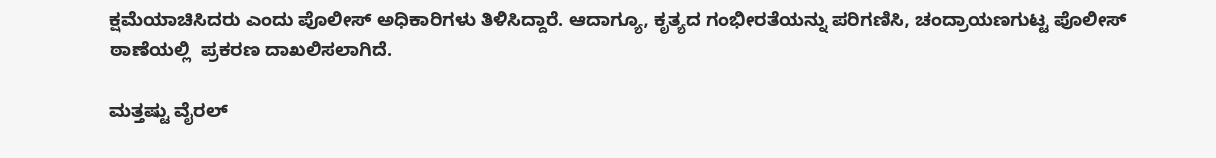ಕ್ಷಮೆಯಾಚಿಸಿದರು ಎಂದು ಪೊಲೀಸ್ ಅಧಿಕಾರಿಗಳು ತಿಳಿಸಿದ್ದಾರೆ. ಆದಾಗ್ಯೂ, ಕೃತ್ಯದ ಗಂಭೀರತೆಯನ್ನು ಪರಿಗಣಿಸಿ, ಚಂದ್ರಾಯಣಗುಟ್ಟ ಪೊಲೀಸ್ ಠಾಣೆಯಲ್ಲಿ  ಪ್ರಕರಣ ದಾಖಲಿಸಲಾಗಿದೆ.

ಮತ್ತಷ್ಟು ವೈರಲ್‌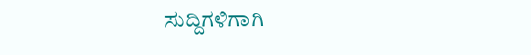ಸುದ್ದಿಗಳಿಗಾಗಿ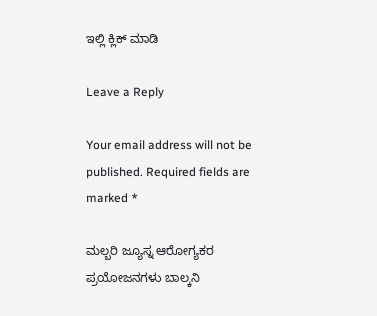ಇಲ್ಲಿ ಕ್ಲಿಕ್‌ ಮಾಡಿ

Leave a Reply

Your email address will not be published. Required fields are marked *

ಮಲ್ಬರಿ ಜ್ಯೂಸ್ನ ಆರೋಗ್ಯಕರ ಪ್ರಯೋಜನಗಳು ಬಾಲ್ಕನಿ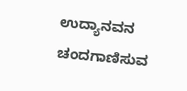ಉದ್ಯಾನವನ ಚಂದಗಾಣಿಸುವ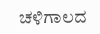ಚಳಿಗಾಲದ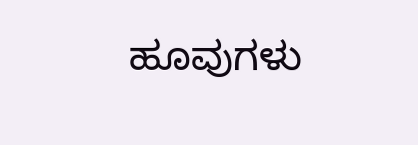ಹೂವುಗಳು